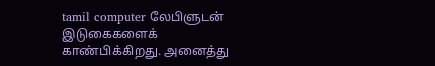tamil computer லேபிளுடன் இடுகைகளைக் காண்பிக்கிறது. அனைத்து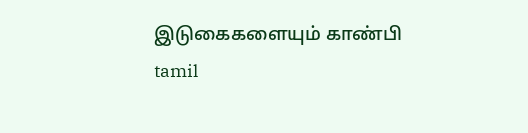இடுகைகளையும் காண்பி
tamil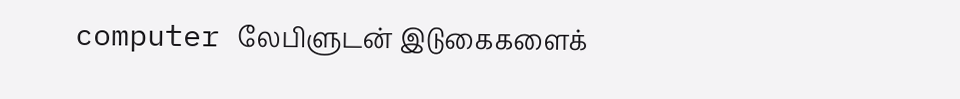computer லேபிளுடன் இடுகைகளைக்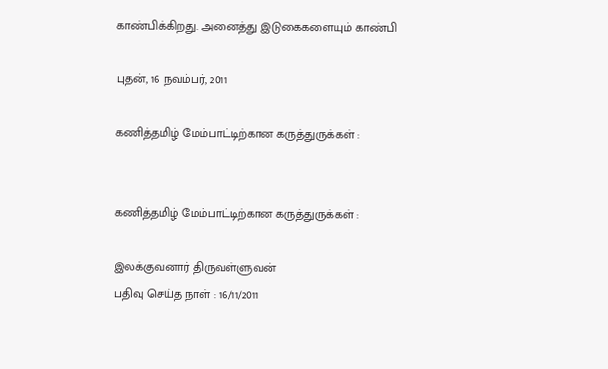காண்பிக்கிறது. அனைத்து இடுகைகளையும் காண்பி

புதன், 16 நவம்பர், 2011

கணித்தமிழ் மேம்பாட்டிற்கான கருத்துருக்கள் :


கணித்தமிழ் மேம்பாட்டிற்கான கருத்துருக்கள் :

இலக்குவனார் திருவள்ளுவன்
பதிவு செய்த நாள் : 16/11/2011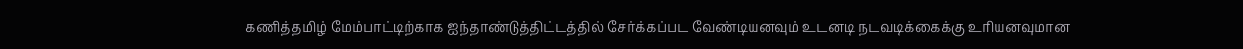கணித்தமிழ் மேம்பாட்டிற்காக ஐந்தாண்டுத்திட்டத்தில் சேர்க்கப்பட வேண்டியனவும் உடனடி நடவடிக்கைக்கு உரியனவுமான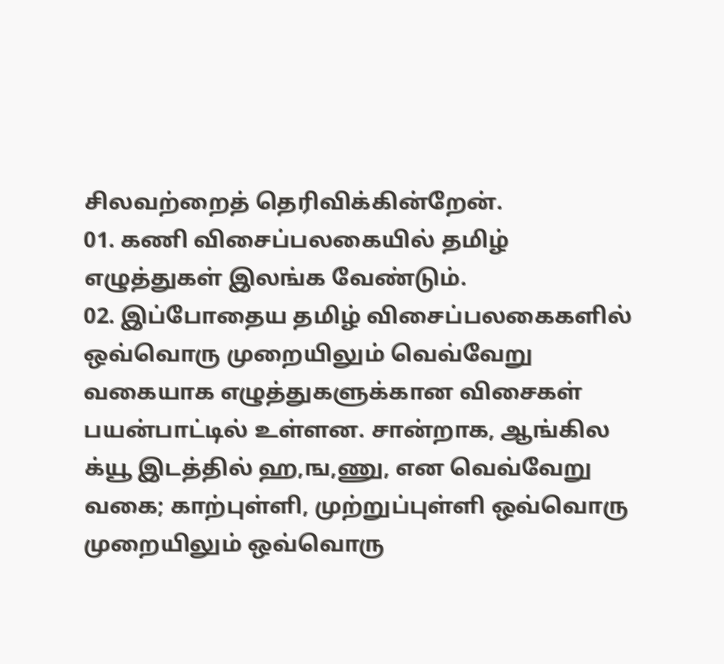சிலவற்றைத் தெரிவிக்கின்றேன்.
01. கணி விசைப்பலகையில் தமிழ் எழுத்துகள் இலங்க வேண்டும்.
02. இப்போதைய தமிழ் விசைப்பலகைகளில் ஒவ்வொரு முறையிலும் வெவ்வேறு வகையாக எழுத்துகளுக்கான விசைகள் பயன்பாட்டில் உள்ளன. சான்றாக, ஆங்கில க்யூ இடத்தில் ஹ,ங,ணு, என வெவ்வேறு வகை; காற்புள்ளி, முற்றுப்புள்ளி ஒவ்வொரு முறையிலும் ஒவ்வொரு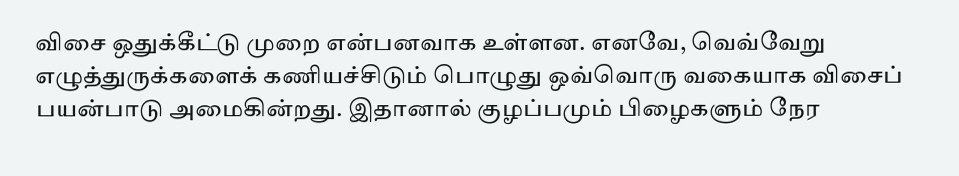விசை ஒதுக்கீட்டு முறை என்பனவாக உள்ளன. எனவே, வெவ்வேறு எழுத்துருக்களைக் கணியச்சிடும் பொழுது ஒவ்வொரு வகையாக விசைப் பயன்பாடு அமைகின்றது. இதானால் குழப்பமும் பிழைகளும் நேர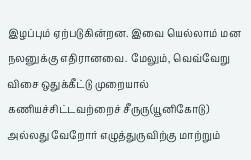இழப்பும் ஏற்படுகின்றன. இவை யெல்லாம் மன நலனுக்கு எதிரானவை. மேலும், வெவ்வேறு விசை ஒதுக்கீட்டு முறையால் கணியச்சிட்டவற்றைச் சீருரு(யூனிகோடு) அல்லது வேறோர் எழுத்துருவிற்கு மாற்றும்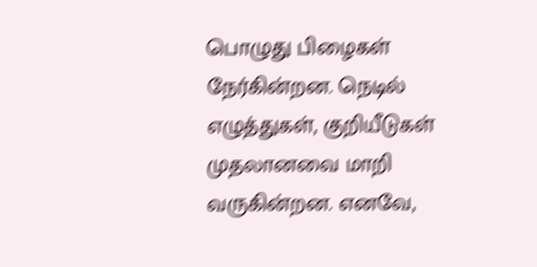பொழுது பிழைகள் நேர்கின்றன. நெடில் எழுத்துகள், குறியீடுகள் முதலானவை மாறி வருகின்றன. எனவே,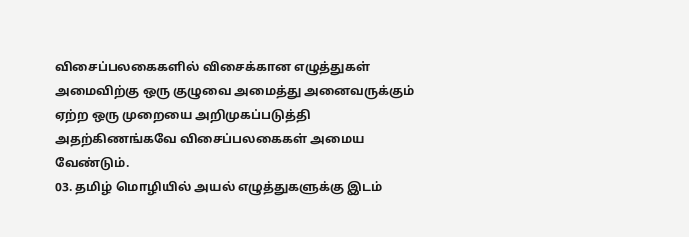விசைப்பலகைகளில் விசைக்கான எழுத்துகள் அமைவிற்கு ஒரு குழுவை அமைத்து அனைவருக்கும் ஏற்ற ஒரு முறையை அறிமுகப்படுத்தி அதற்கிணங்கவே விசைப்பலகைகள் அமைய வேண்டும்.
03. தமிழ் மொழியில் அயல் எழுத்துகளுக்கு இடம்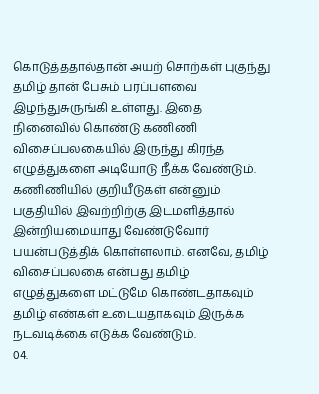கொடுத்ததால்தான் அயற் சொற்கள் புகுந்து தமிழ் தான் பேசும் பரப்பளவை இழந்துசுருங்கி உள்ளது. இதை நினைவில் கொண்டு கணிணி விசைப்பலகையில் இருந்து கிரந்த எழுத்துகளை அடியோடு நீக்க வேண்டும். கணிணியில் குறியீடுகள் என்னும் பகுதியில் இவற்றிற்கு இடமளித்தால் இன்றியமையாது வேண்டுவோர் பயன்படுத்திக் கொள்ளலாம். எனவே, தமிழ் விசைப்பலகை என்பது தமிழ் எழுத்துகளை மட்டுமே கொண்டதாகவும் தமிழ் எண்கள் உடையதாகவும் இருக்க நடவடிக்கை எடுக்க வேண்டும்.
04.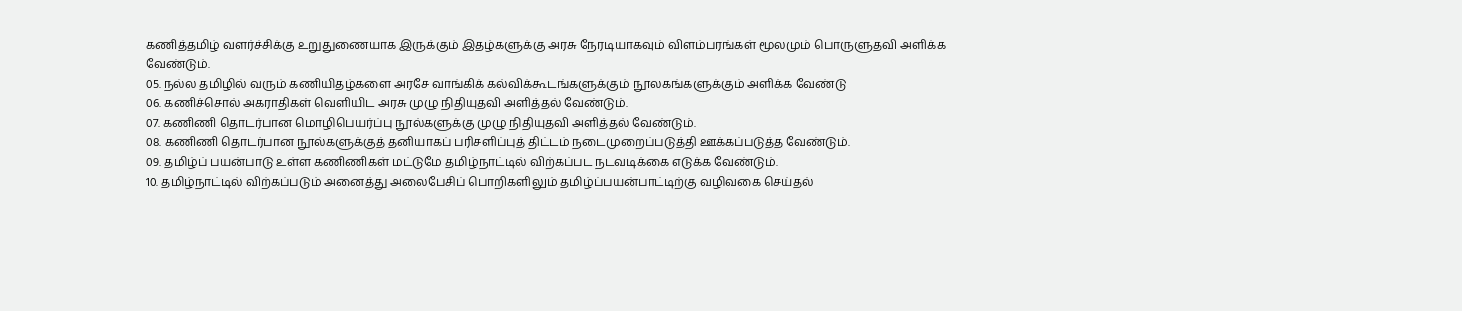கணித்தமிழ் வளர்ச்சிக்கு உறுதுணையாக இருக்கும் இதழ்களுக்கு அரசு நேரடியாகவும் விளம்பரங்கள் மூலமும் பொருளுதவி அளிக்க வேண்டும்.
05. நல்ல தமிழில் வரும் கணியிதழ்களை அரசே வாங்கிக் கல்விக்கூடங்களுக்கும் நூலகங்களுக்கும் அளிக்க வேண்டு
06. கணிச்சொல் அகராதிகள் வெளியிட அரசு முழு நிதியுதவி அளித்தல் வேண்டும்.
07. கணிணி தொடர்பான மொழிபெயர்ப்பு நூல்களுக்கு முழு நிதியுதவி அளித்தல் வேண்டும்.
08. கணிணி தொடர்பான நூல்களுக்குத் தனியாகப் பரிசளிப்புத் திட்டம் நடைமுறைப்படுத்தி ஊக்கப்படுத்த வேண்டும்.
09. தமிழ்ப் பயன்பாடு உள்ள கணிணிகள் மட்டுமே தமிழ்நாட்டில் விற்கப்பட நடவடிக்கை எடுக்க வேண்டும்.
10. தமிழ்நாட்டில் விற்கப்படும் அனைத்து அலைபேசிப் பொறிகளிலும் தமிழ்ப்பயன்பாட்டிற்கு வழிவகை செய்தல்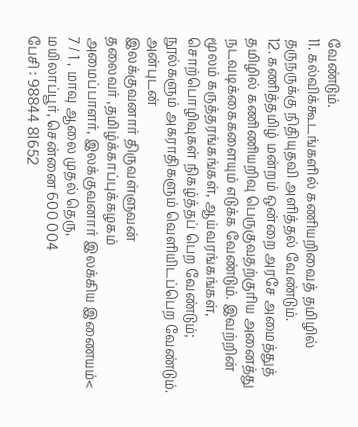வேண்டும்.
11. கல்விக்கூடங்களில் கணியறிவைத் தமிழில் தருநருக்கு நிதியுதவி அளித்தல் வேண்டும்.
12. கணித்தமிழ் மன்றம் ஒன்றை அரசே அமைத்துத் தமிழில் கணிணியறிவு பெருகுவதற்குரிய அனைத்து நடவடிக்கைகளையும் எடுக்க வேண்டும். இவற்றின் மூலம் கருத்தரங்கங்கள், ஆய்வரங்கங்கள், சொற்பொழிவுகள் நிகழ்த்தப் பெற வேண்டும்; நூல்களும் அகராதிகளும் வெளியிடப்பெற வேண்டும்.
அன்புடன்
இலக்குவனார் திருவள்ளுவன்
தலைவர் ,தமிழ்க்காப்புக்கழகம்
அமைப்பாளர், இலக்குவனார் இலக்கிய இணையம்<
7 / 1 , மாவு ஆலை முதல் தெரு,
மயிலாப்பூர், சென்னை 600 004
பேசி : 98844 81652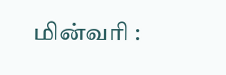மின்வரி :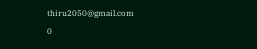thiru2050@gmail.com
0